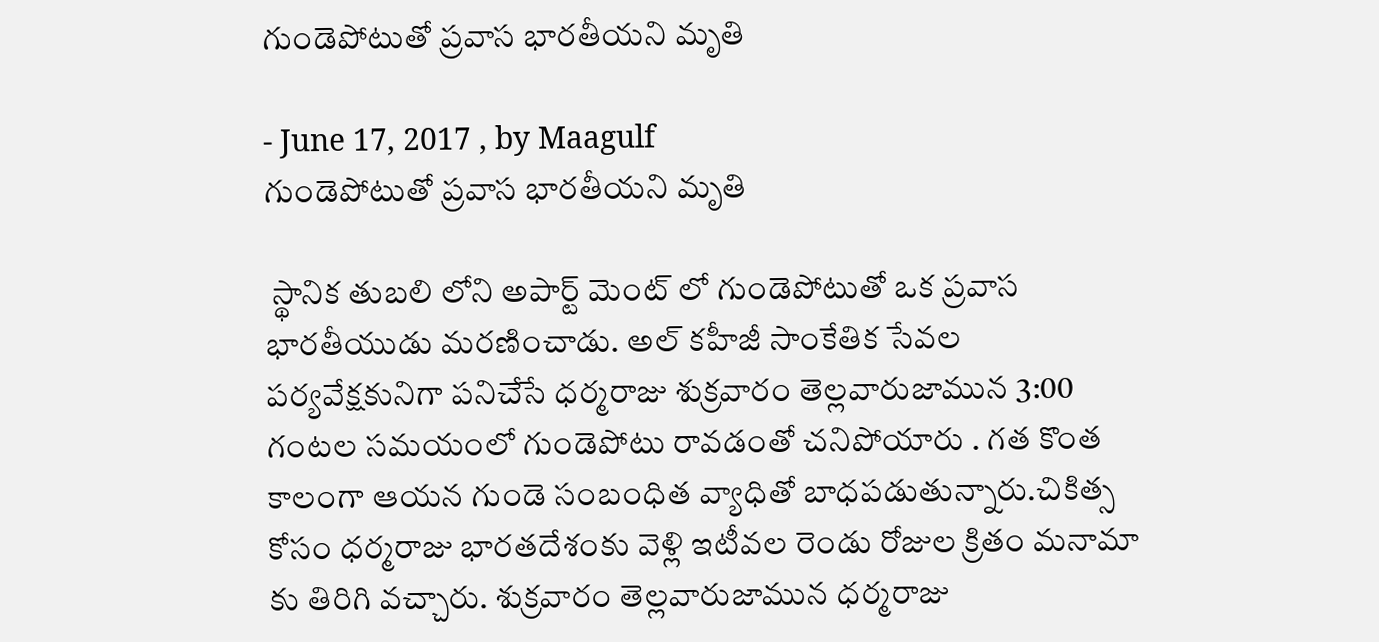గుండెపోటుతో ప్రవాస భారతీయని మృతి

- June 17, 2017 , by Maagulf
గుండెపోటుతో ప్రవాస భారతీయని మృతి

 స్థానిక తుబలి లోని అపార్ట్ మెంట్ లో గుండెపోటుతో ఒక ప్రవాస భారతీయుడు మరణించాడు. అల్ కహీజీ సాంకేతిక సేవల పర్యవేక్షకునిగా పనిచేసే ధర్మరాజు శుక్రవారం తెల్లవారుజామున 3:00 గంటల సమయంలో గుండెపోటు రావడంతో చనిపోయారు . గత కొంత కాలంగా ఆయన గుండె సంబంధిత వ్యాధితో బాధపడుతున్నారు.చికిత్స కోసం ధర్మరాజు భారతదేశంకు వెళ్లి ఇటీవల రెండు రోజుల క్రితం మనామా కు తిరిగి వచ్చారు. శుక్రవారం తెల్లవారుజామున ధర్మరాజు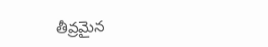తీవ్రమైన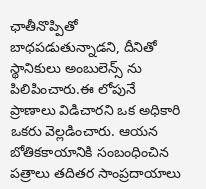ఛాతీనొప్పితో బాధపడుతున్నాడని, దీనితో స్థానికులు అంబులెన్స్ ను పిలిపించారు.ఈ లోపునే ప్రాణాలు విడిచారని ఒక అధికారి ఒకరు వెల్లడించారు. ఆయన బోతికకాయానికి సంబంధించిన పత్రాలు తదితర సాంప్రదాయాలు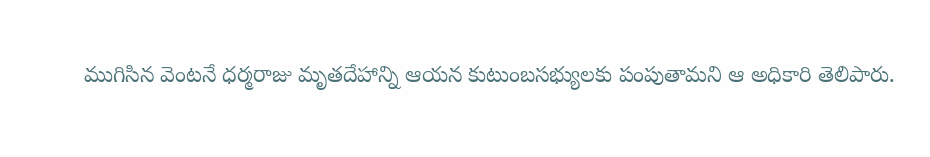ముగిసిన వెంటనే ధర్మరాజు మృతదేహాన్ని ఆయన కుటుంబసభ్యులకు పంపుతామని ఆ అధికారి తెలిపారు.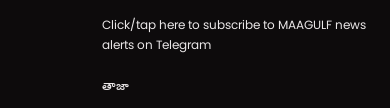Click/tap here to subscribe to MAAGULF news alerts on Telegram

తాజా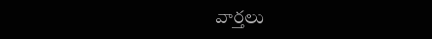వార్తలు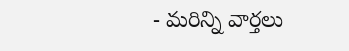- మరిన్ని వార్తలు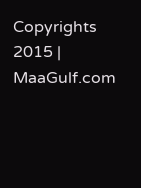Copyrights 2015 | MaaGulf.com